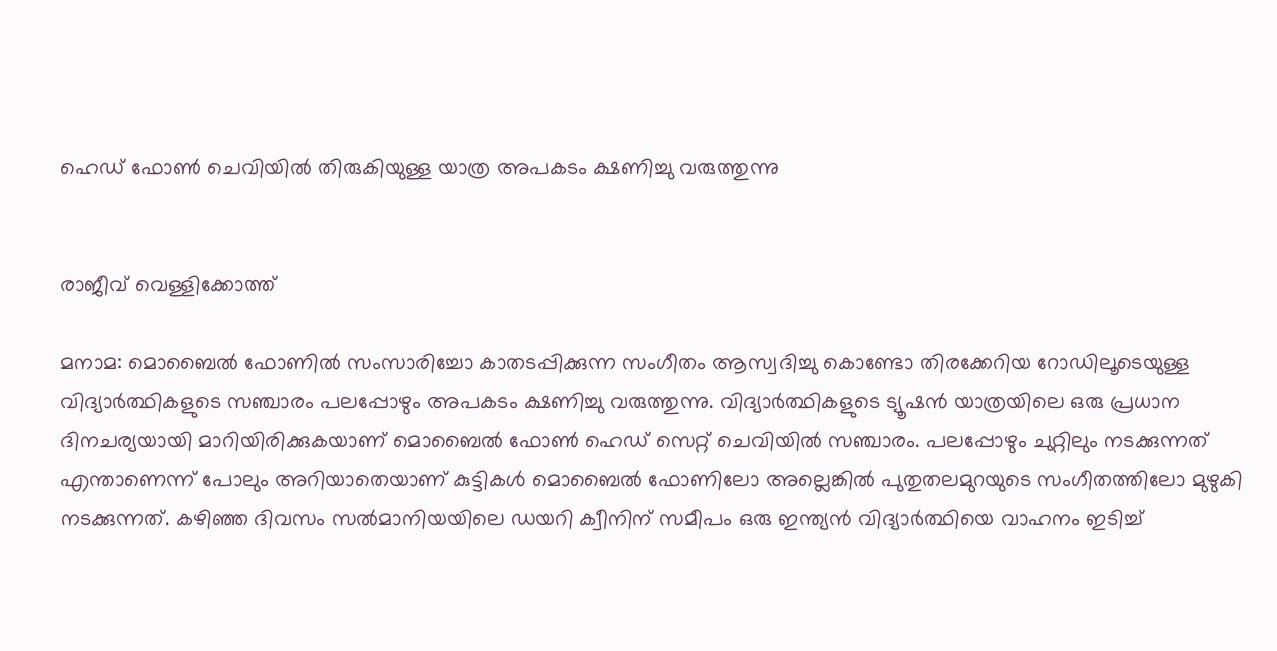ഹെഡ് ഫോൺ ചെവിയിൽ തിരുകിയുള്ള യാത്ര അപകടം ക്ഷണിച്ചു വരുത്തുന്നു


രാജീവ് വെള്ളിക്കോത്ത്

മനാമ: മൊബൈൽ ഫോണിൽ സംസാരിച്ചോ കാതടപ്പിക്കുന്ന സംഗീതം ആസ്വദിച്ചു കൊണ്ടോ തിരക്കേറിയ റോഡിലൂടെയുള്ള വിദ്യാർത്ഥികളുടെ സഞ്ചാരം പലപ്പോഴും അപകടം ക്ഷണിച്ചു വരുത്തുന്നു. വിദ്യാർത്ഥികളുടെ ട്യൂഷൻ യാത്രയിലെ ഒരു പ്രധാന ദിനചര്യയായി മാറിയിരിക്കുകയാണ് മൊബൈൽ ഫോൺ ഹെഡ് സെറ്റ് ചെവിയിൽ സഞ്ചാരം. പലപ്പോഴും ചുറ്റിലും നടക്കുന്നത് എന്താണെന്ന് പോലും അറിയാതെയാണ് കുട്ടികൾ മൊബൈൽ ഫോണിലോ അല്ലെങ്കിൽ പുതുതലമുറയുടെ സംഗീതത്തിലോ മുഴുകി നടക്കുന്നത്. കഴിഞ്ഞ ദിവസം സൽമാനിയയിലെ ഡയറി ക്വീനിന് സമീപം ഒരു ഇന്ത്യൻ വിദ്യാർത്ഥിയെ വാഹനം ഇടിച്ച്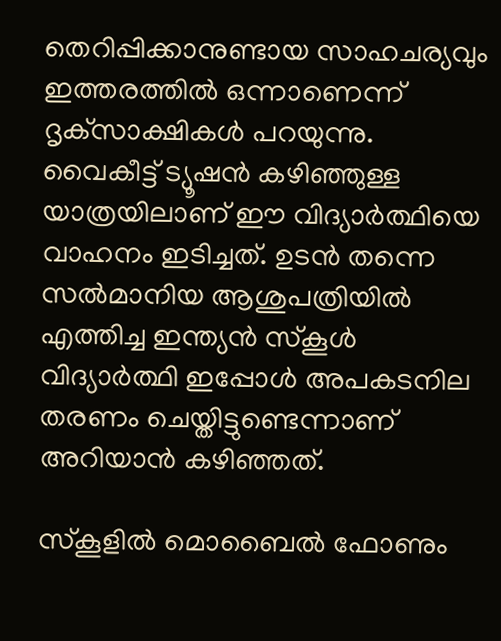തെറിപ്പിക്കാനുണ്ടായ സാഹചര്യവും ഇത്തരത്തിൽ ഒന്നാണെന്ന് ദൃക്‌സാക്ഷികൾ പറയുന്നു. വൈകീട്ട് ട്യൂഷൻ കഴിഞ്ഞുള്ള യാത്രയിലാണ് ഈ വിദ്യാർത്ഥിയെ വാഹനം ഇടിച്ചത്. ഉടൻ തന്നെ സൽമാനിയ ആശുപത്രിയിൽ എത്തിച്ച ഇന്ത്യൻ സ്‌കൂൾ വിദ്യാർത്ഥി ഇപ്പോൾ അപകടനില തരണം ചെയ്തിട്ടുണ്ടെന്നാണ് അറിയാൻ കഴിഞ്ഞത്.

സ്‌കൂളിൽ മൊബൈൽ ഫോണും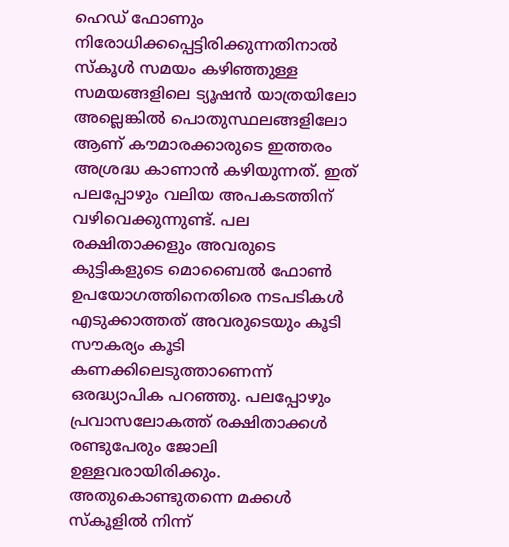ഹെഡ് ഫോണും നിരോധിക്കപ്പെട്ടിരിക്കുന്നതിനാൽ സ്‌കൂൾ സമയം കഴിഞ്ഞുള്ള സമയങ്ങളിലെ ട്യൂഷൻ യാത്രയിലോ അല്ലെങ്കിൽ പൊതുസ്ഥലങ്ങളിലോ ആണ് കൗമാരക്കാരുടെ ഇത്തരം അശ്രദ്ധ കാണാൻ കഴിയുന്നത്. ഇത് പലപ്പോഴും വലിയ അപകടത്തിന് വഴിവെക്കുന്നുണ്ട്. പല രക്ഷിതാക്കളും അവരുടെ കുട്ടികളുടെ മൊബൈൽ ഫോൺ ഉപയോഗത്തിനെതിരെ നടപടികൾ എടുക്കാത്തത് അവരുടെയും കൂടി സൗകര്യം കൂടി കണക്കിലെടുത്താണെന്ന് ഒരദ്ധ്യാപിക പറഞ്ഞു. പലപ്പോഴും പ്രവാസലോകത്ത് രക്ഷിതാക്കൾ രണ്ടുപേരും ജോലി ഉള്ളവരായിരിക്കും. അതുകൊണ്ടുതന്നെ മക്കൾ സ്‌കൂളിൽ നിന്ന്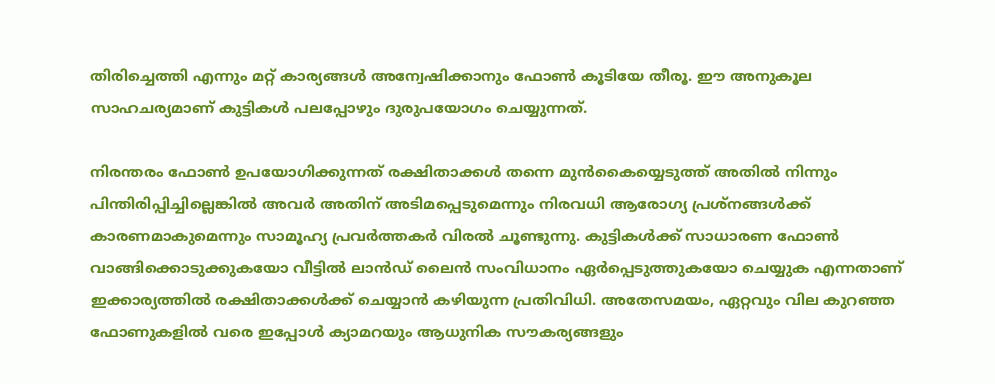തിരിച്ചെത്തി എന്നും മറ്റ് കാര്യങ്ങൾ അന്വേഷിക്കാനും ഫോൺ കൂടിയേ തീരൂ. ഈ അനുകൂല സാഹചര്യമാണ് കുട്ടികൾ പലപ്പോഴും ദുരുപയോഗം ചെയ്യുന്നത്.

നിരന്തരം ഫോൺ ഉപയോഗിക്കുന്നത് രക്ഷിതാക്കൾ തന്നെ മുൻകൈയ്യെടുത്ത് അതിൽ നിന്നും പിന്തിരിപ്പിച്ചില്ലെങ്കിൽ അവർ അതിന് അടിമപ്പെടുമെന്നും നിരവധി ആരോഗ്യ പ്രശ്നങ്ങൾക്ക് കാരണമാകുമെന്നും സാമൂഹ്യ പ്രവർത്തകർ വിരൽ ചൂണ്ടുന്നു. കുട്ടികൾക്ക് സാധാരണ ഫോൺ വാങ്ങിക്കൊടുക്കുകയോ വീട്ടിൽ ലാൻഡ് ലൈൻ സംവിധാനം ഏർപ്പെടുത്തുകയോ ചെയ്യുക എന്നതാണ് ഇക്കാര്യത്തിൽ രക്ഷിതാക്കൾക്ക് ചെയ്യാൻ കഴിയുന്ന പ്രതിവിധി. അതേസമയം, ഏറ്റവും വില കുറഞ്ഞ ഫോണുകളിൽ വരെ ഇപ്പോൾ ക്യാമറയും ആധുനിക സൗകര്യങ്ങളും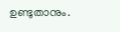ഉണ്ടുതാനും.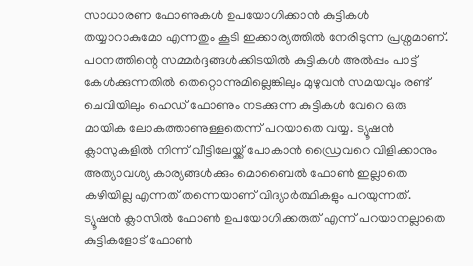സാധാരണ ഫോണുകൾ ഉപയോഗിക്കാൻ കുട്ടികൾ തയ്യാറാകുമോ എന്നതും കൂടി ഇക്കാര്യത്തിൽ നേരിടുന്ന പ്രശ്നമാണ്. പഠനത്തിന്റെ സമ്മർദ്ദങ്ങൾക്കിടയിൽ കുട്ടികൾ അൽപ്പം പാട്ട് കേൾക്കുന്നതിൽ തെറ്റൊന്നുമില്ലെങ്കിലും മുഴുവൻ സമയവും രണ്ട് ചെവിയിലും ഹെഡ് ഫോണും നടക്കുന്ന കുട്ടികൾ വേറെ ഒരു മായിക ലോകത്താണുള്ളതെന്ന് പറയാതെ വയ്യ. ട്യൂഷൻ ക്ലാസുകളിൽ നിന്ന് വീട്ടിലേയ്ക്ക് പോകാൻ ഡ്രൈവറെ വിളിക്കാനും അത്യാവശ്യ കാര്യങ്ങൾക്കും മൊബൈൽ ഫോൺ ഇല്ലാതെ കഴിയില്ല എന്നത് തന്നെയാണ് വിദ്യാർത്ഥികളും പറയുന്നത്. ട്യൂഷൻ ക്ലാസിൽ ഫോൺ ഉപയോഗിക്കരുത് എന്ന് പറയാനല്ലാതെ കുട്ടികളോട് ഫോൺ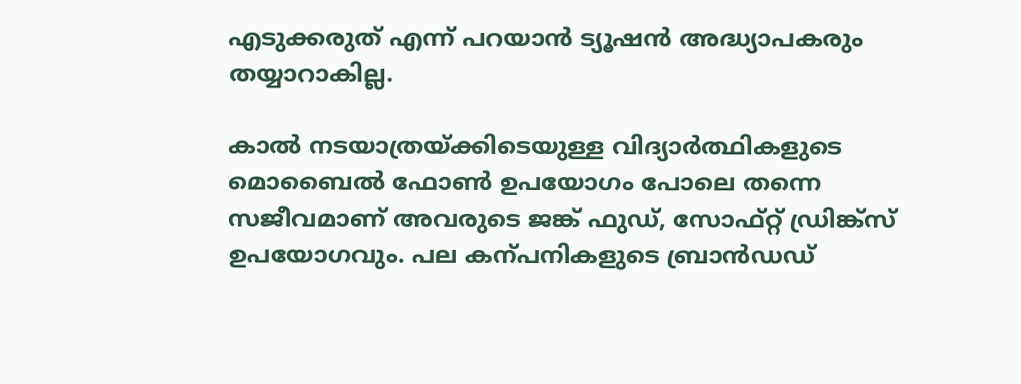എടുക്കരുത് എന്ന് പറയാൻ ട്യൂഷൻ അദ്ധ്യാപകരും തയ്യാറാകില്ല.

കാൽ നടയാത്രയ്ക്കിടെയുള്ള വിദ്യാർത്ഥികളുടെ മൊബൈൽ ഫോൺ ഉപയോഗം പോലെ തന്നെ സജീവമാണ് അവരുടെ ജങ്ക് ഫുഡ്, സോഫ്റ്റ് ഡ്രിങ്ക്സ് ഉപയോഗവും. പല കന്പനികളുടെ ബ്രാൻഡഡ്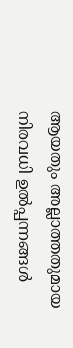ആയതും അല്ലാത്തതുമായ നിരവധി ഉൽപ്പന്നങ്ങൾ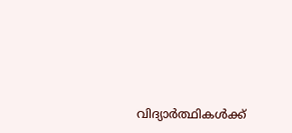വിദ്യാർത്ഥികൾക്ക്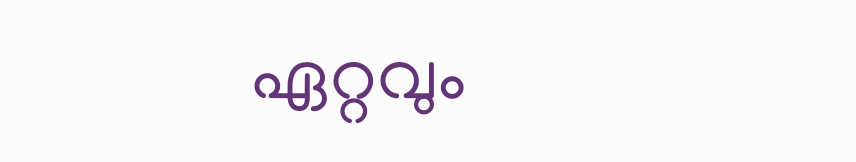ഏറ്റവും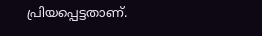പ്രിയപ്പെട്ടതാണ്.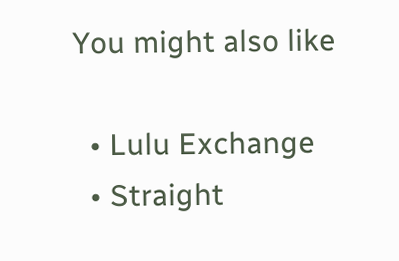You might also like

  • Lulu Exchange
  • Straight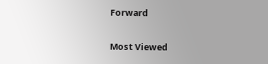Forward

Most Viewed